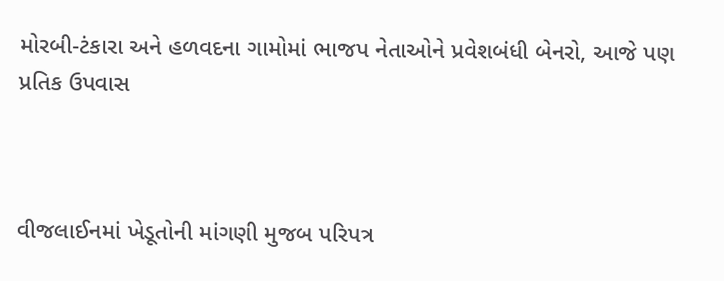મોરબી-ટંકારા અને હળવદના ગામોમાં ભાજપ નેતાઓને પ્રવેશબંધી બેનરો, આજે પણ પ્રતિક ઉપવાસ



વીજલાઈનમાં ખેડૂતોની માંગણી મુજબ પરિપત્ર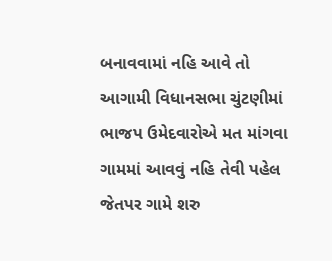બનાવવામાં નહિ આવે તો આગામી વિધાનસભા ચુંટણીમાં ભાજપ ઉમેદવારોએ મત માંગવા ગામમાં આવવું નહિ તેવી પહેલ જેતપર ગામે શરુ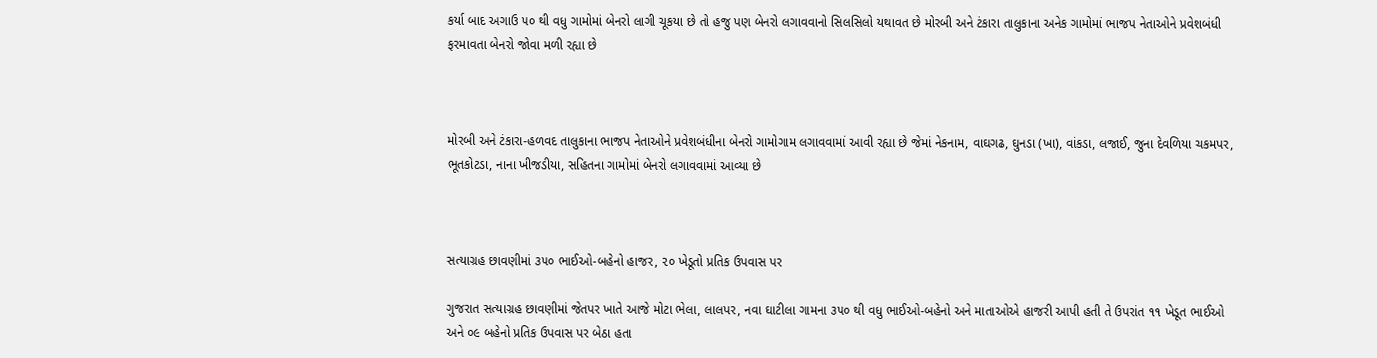કર્યા બાદ અગાઉ ૫૦ થી વધુ ગામોમાં બેનરો લાગી ચૂકયા છે તો હજુ પણ બેનરો લગાવવાનો સિલસિલો યથાવત છે મોરબી અને ટંકારા તાલુકાના અનેક ગામોમાં ભાજપ નેતાઓને પ્રવેશબંધી ફરમાવતા બેનરો જોવા મળી રહ્યા છે



મોરબી અને ટંકારા-હળવદ તાલુકાના ભાજપ નેતાઓને પ્રવેશબંધીના બેનરો ગામોગામ લગાવવામાં આવી રહ્યા છે જેમાં નેકનામ, વાઘગઢ, ઘુનડા (ખા), વાંકડા, લજાઈ, જુના દેવળિયા ચકમપર, ભૂતકોટડા, નાના ખીજડીયા, સહિતના ગામોમાં બેનરો લગાવવામાં આવ્યા છે



સત્યાગ્રહ છાવણીમાં ૩૫૦ ભાઈઓ-બહેનો હાજર, ૨૦ ખેડૂતો પ્રતિક ઉપવાસ પર

ગુજરાત સત્યાગ્રહ છાવણીમાં જેતપર ખાતે આજે મોટા ભેલા, લાલપર, નવા ઘાટીલા ગામના ૩૫૦ થી વધુ ભાઈઓ-બહેનો અને માતાઓએ હાજરી આપી હતી તે ઉપરાંત ૧૧ ખેડૂત ભાઈઓ અને ૦૯ બહેનો પ્રતિક ઉપવાસ પર બેઠા હતા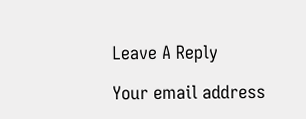Leave A Reply

Your email address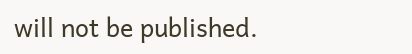will not be published.